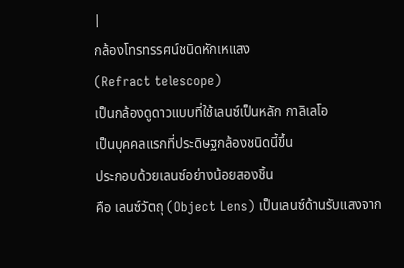|
กล้องโทรทรรศน์ชนิดหักเหแสง
(Refract telescope)
เป็นกล้องดูดาวแบบที่ใช้เลนซ์เป็นหลัก กาลิเลโอ
เป็นบุคคลแรกที่ประดิษฐกล้องชนิดนี้ขึ้น
ประกอบด้วยเลนซ์อย่างน้อยสองชิ้น
คือ เลนซ์วัตถุ (Object Lens) เป็นเลนซ์ด้านรับแสงจาก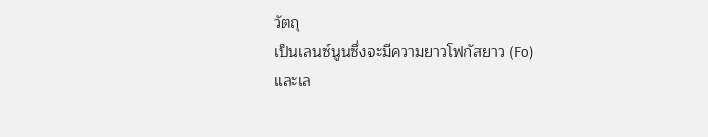วัตถุ
เป็นเลนซ์นูนซึ่งจะมีความยาวโฟกัสยาว (Fo)
และเล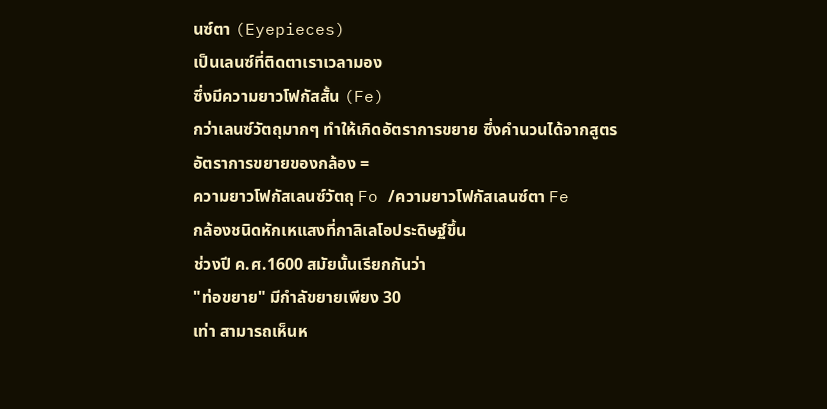นซ์ตา (Eyepieces)
เป็นเลนซ์ที่ติดตาเราเวลามอง
ซึ่งมีความยาวโฟกัสสั้น (Fe)
กว่าเลนซ์วัตถุมากๆ ทำให้เกิดอัตราการขยาย ซึ่งคำนวนได้จากสูตร
อัตราการขยายของกล้อง =
ความยาวโฟกัสเลนซ์วัตถุ Fo /ความยาวโฟกัสเลนซ์ตา Fe
กล้องชนิดหักเหแสงที่กาลิเลโอประดิษฐ์ขึ้น
ช่วงปี ค.ศ.1600 สมัยนั้นเรียกกันว่า
"ท่อขยาย" มีกำลัขยายเพียง 30
เท่า สามารถเห็นห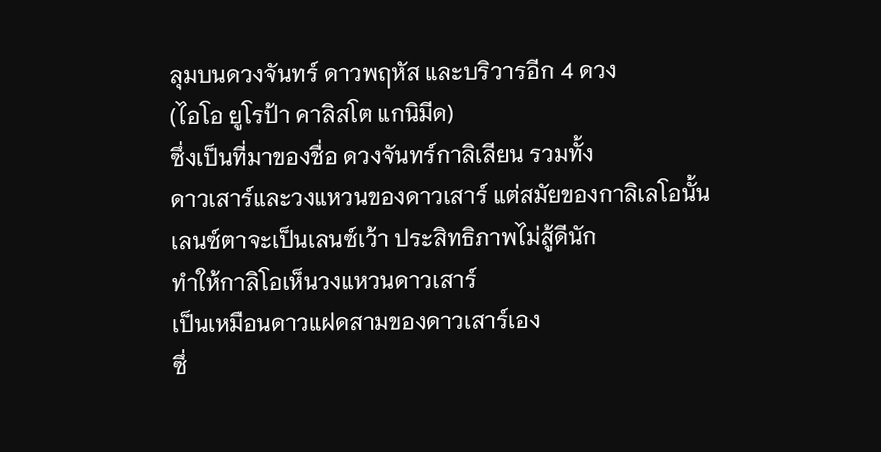ลุมบนดวงจันทร์ ดาวพฤหัส และบริวารอีก 4 ดวง
(ไอโอ ยูโรป้า คาลิสโต แกนิมีด)
ซึ่งเป็นที่มาของชื่อ ดวงจันทร์กาลิเลียน รวมทั้ง
ดาวเสาร์และวงแหวนของดาวเสาร์ แต่สมัยของกาลิเลโอนั้น
เลนซ์ตาจะเป็นเลนซ์เว้า ประสิทธิภาพไม่สู้ดีนัก
ทำให้กาลิโอเห็นวงแหวนดาวเสาร์
เป็นเหมือนดาวแฝดสามของดาวเสาร์เอง
ซึ่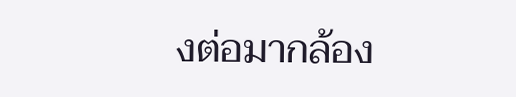งต่อมากล้อง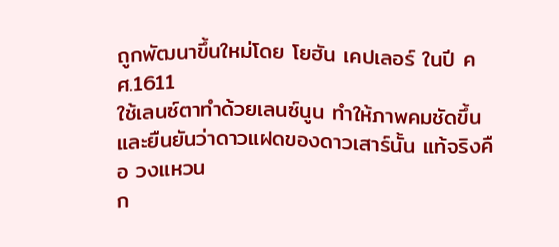ถูกพัฒนาขึ้นใหม่โดย โยฮัน เคปเลอร์ ในปี คศ.1611
ใช้เลนซ์ตาทำด้วยเลนซ์นูน ทำให้ภาพคมชัดขึ้น
และยืนยันว่าดาวแฝดของดาวเสาร์นั้น แท้จริงคือ วงแหวน
ก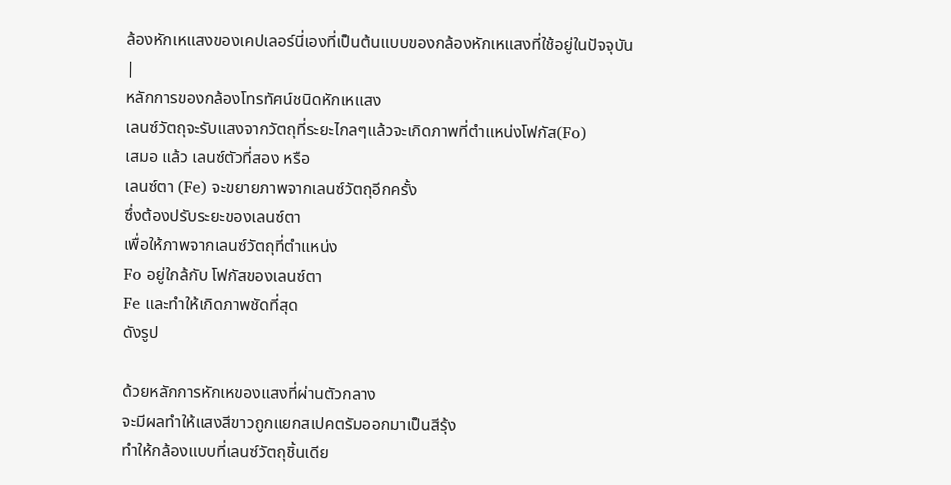ล้องหักเหแสงของเคปเลอร์นี่เองที่เป็นต้นแบบของกล้องหักเหแสงที่ใช้อยู่ในปัจจุบัน
|
หลักการของกล้องโทรทัศน์ชนิดหักเหแสง
เลนซ์วัตถุจะรับแสงจากวัตถุที่ระยะไกลๆแล้วจะเกิดภาพที่ตำแหน่งโฟกัส(Fo)
เสมอ แล้ว เลนซ์ตัวที่สอง หรือ
เลนซ์ตา (Fe) จะขยายภาพจากเลนซ์วัตถุอีกครั้ง
ซึ่งต้องปรับระยะของเลนซ์ตา
เพื่อให้ภาพจากเลนซ์วัตถุที่ตำแหน่ง
Fo อยู่ใกล้กับ โฟกัสของเลนซ์ตา
Fe และทำให้เกิดภาพชัดที่สุด
ดังรูป

ด้วยหลักการหักเหของแสงที่ผ่านตัวกลาง
จะมีผลทำให้แสงสีขาวถูกแยกสเปคตรัมออกมาเป็นสีรุ้ง
ทำให้กล้องแบบที่เลนซ์วัตถุชิ้นเดีย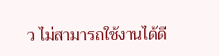ว ไม่สามารถใช้งานได้ดี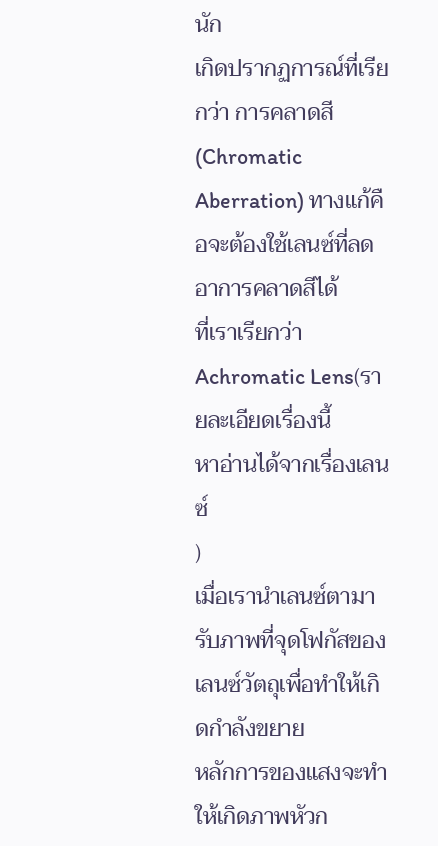นัก
เกิดปรากฏการณ์ที่เรียกว่า การคลาดสี
(Chromatic
Aberration) ทางแก้คือจะต้องใช้เลนซ์ที่ลดอาการคลาดสีได้
ที่เราเรียกว่า Achromatic Lens(รายละเอียดเรื่องนี้
หาอ่านได้จากเรื่องเลนซ์
)
เมื่อเรานำเลนซ์ตามารับภาพที่จุดโฟกัสของเลนซ์วัตถุเพื่อทำให้เกิดกำลังขยาย
หลักการของแสงจะทำให้เกิดภาพหัวก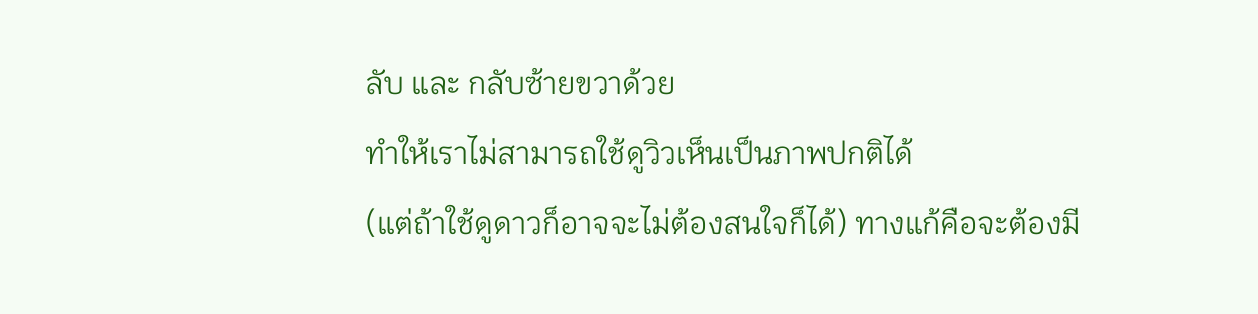ลับ และ กลับซ้ายขวาด้วย
ทำให้เราไม่สามารถใช้ดูวิวเห็นเป็นภาพปกติได้
(แต่ถ้าใช้ดูดาวก็อาจจะไม่ต้องสนใจก็ได้) ทางแก้คือจะต้องมี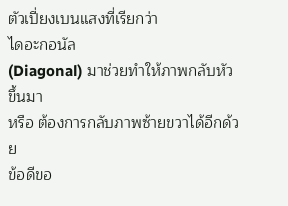ตัวเปี่ยงเบนแสงที่เรียกว่า
ไดอะกอนัล
(Diagonal) มาช่วยทำให้ภาพกลับหัวขึ้นมา
หรือ ต้องการกลับภาพซ้ายขวาได้อีกด้วย
ข้อดีขอ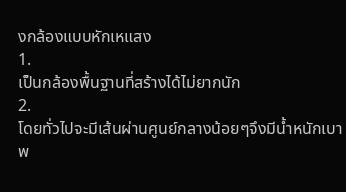งกล้องแบบหักเหแสง
1.
เป็นกล้องพื้นฐานที่สร้างได้ไม่ยากนัก
2.
โดยทั่วไปจะมีเส้นผ่านศูนย์กลางน้อยๆจึงมีน้ำหนักเบา พ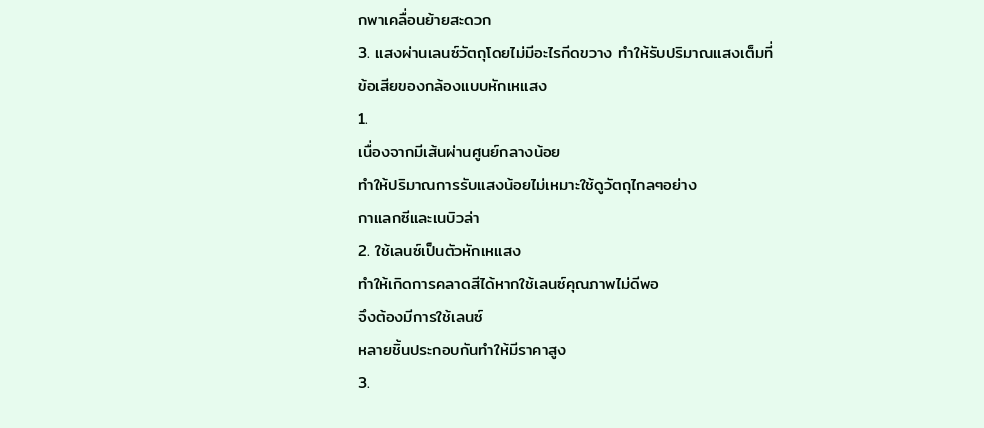กพาเคลื่อนย้ายสะดวก
3. แสงผ่านเลนซ์วัตถุโดยไม่มีอะไรกีดขวาง ทำให้รับปริมาณแสงเต็มที่
ข้อเสียของกล้องแบบหักเหแสง
1.
เนื่องจากมีเส้นผ่านศูนย์กลางน้อย
ทำให้ปริมาณการรับแสงน้อยไม่เหมาะใช้ดูวัตถุไกลๆอย่าง
กาแลกซีและเนบิวล่า
2. ใช้เลนซ์เป็นตัวหักเหแสง
ทำให้เกิดการคลาดสีได้หากใช้เลนซ์คุณภาพไม่ดีพอ
จึงต้องมีการใช้เลนซ์
หลายชิ้นประกอบกันทำให้มีราคาสูง
3.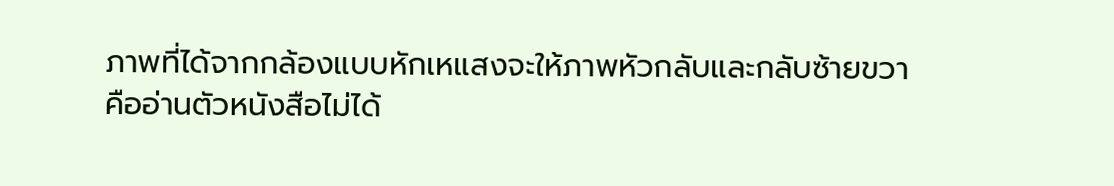ภาพที่ได้จากกล้องแบบหักเหแสงจะให้ภาพหัวกลับและกลับซ้ายขวา
คืออ่านตัวหนังสือไม่ได้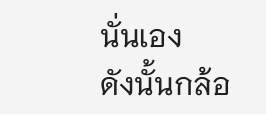นั่นเอง
ดังนั้นกล้อ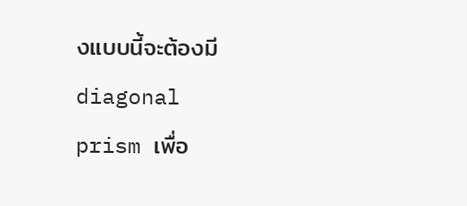งแบบนี้จะต้องมี diagonal
prism เพื่อ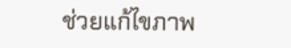ช่วยแก้ไขภาพ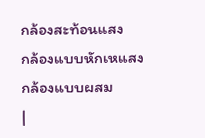กล้องสะท้อนแสง
กล้องแบบหักเหแสง
กล้องแบบผสม
|